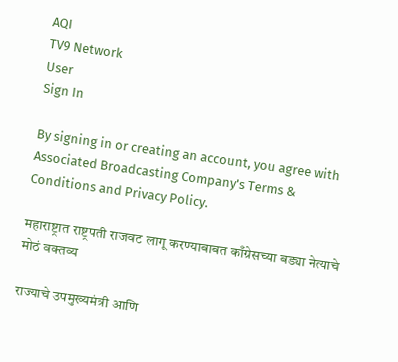AQI
TV9 Network
User
Sign In

By signing in or creating an account, you agree with Associated Broadcasting Company's Terms & Conditions and Privacy Policy.

महाराष्ट्रात राष्ट्रपती राजवट लागू करण्याबाबत काँग्रेसच्या बड्या नेत्याचे मोठं वक्तव्य

राज्याचे उपमुख्यमंत्री आणि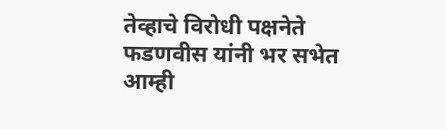तेव्हाचे विरोधी पक्षनेते फडणवीस यांनी भर सभेत आम्ही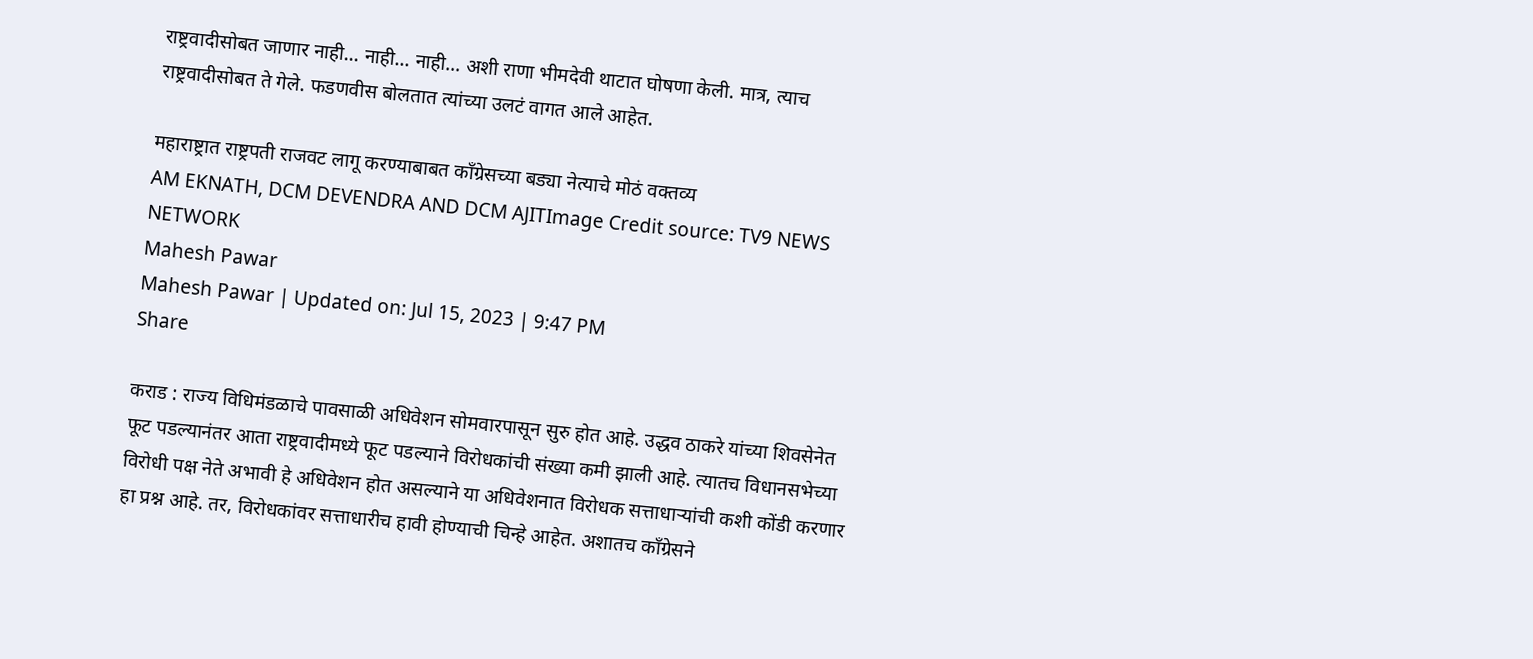राष्ट्रवादीसोबत जाणार नाही... नाही... नाही... अशी राणा भीमदेवी थाटात घोषणा केली. मात्र, त्याच राष्ट्रवादीसोबत ते गेले. फडणवीस बोलतात त्यांच्या उलटं वागत आले आहेत.

महाराष्ट्रात राष्ट्रपती राजवट लागू करण्याबाबत काँग्रेसच्या बड्या नेत्याचे मोठं वक्तव्य
AM EKNATH, DCM DEVENDRA AND DCM AJITImage Credit source: TV9 NEWS NETWORK
Mahesh Pawar
Mahesh Pawar | Updated on: Jul 15, 2023 | 9:47 PM
Share

कराड : राज्य विधिमंडळाचे पावसाळी अधिवेशन सोमवारपासून सुरु होत आहे. उद्धव ठाकरे यांच्या शिवसेनेत फूट पडल्यानंतर आता राष्ट्रवादीमध्ये फूट पडल्याने विरोधकांची संख्या कमी झाली आहे. त्यातच विधानसभेच्या विरोधी पक्ष नेते अभावी हे अधिवेशन होत असल्याने या अधिवेशनात विरोधक सत्ताधाऱ्यांची कशी कोंडी करणार हा प्रश्न आहे. तर, विरोधकांवर सत्ताधारीच हावी होण्याची चिन्हे आहेत. अशातच काँग्रेसने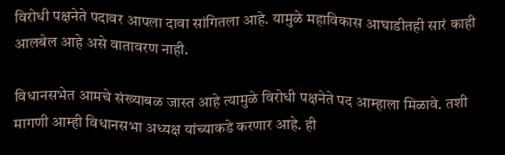विरोधी पक्षनेते पदावर आपला दावा सांगितला आहे. यामुळे महाविकास आघाडीतही सारं काही आलबेल आहे असे वातावरण नाही.

विधानसभेत आमचे संख्याबळ जास्त आहे त्यामुळे विरोधी पक्षनेते पद आम्हाला मिळावे. तशी मागणी आम्ही विधानसभा अध्यक्ष यांच्याकडे करणार आहे. ही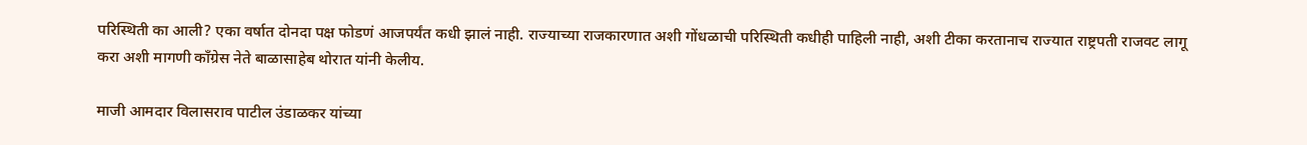परिस्थिती का आली? एका वर्षात दोनदा पक्ष फोडणं आजपर्यंत कधी झालं नाही. राज्याच्या राजकारणात अशी गोंधळाची परिस्थिती कधीही पाहिली नाही, अशी टीका करतानाच राज्यात राष्ट्रपती राजवट लागू करा अशी मागणी कॉंग्रेस नेते बाळासाहेब थोरात यांनी केलीय.

माजी आमदार विलासराव पाटील उंडाळकर यांच्या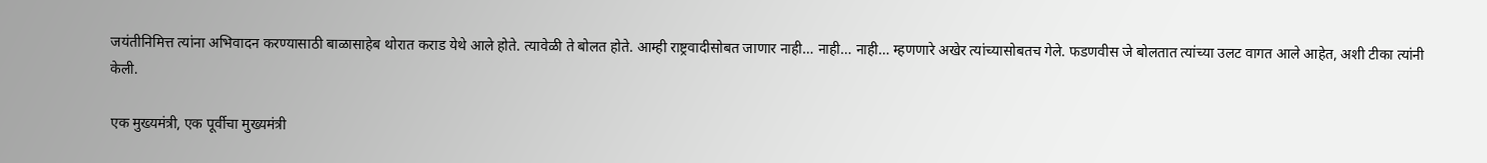जयंतीनिमित्त त्यांना अभिवादन करण्यासाठी बाळासाहेब थोरात कराड येथे आले होते. त्यावेळी ते बोलत होते. आम्ही राष्ट्रवादीसोबत जाणार नाही… नाही… नाही… म्हणणारे अखेर त्यांच्यासोबतच गेले. फडणवीस जे बोलतात त्यांच्या उलट वागत आले आहेत, अशी टीका त्यांनी केली.

एक मुख्यमंत्री, एक पूर्वीचा मुख्यमंत्री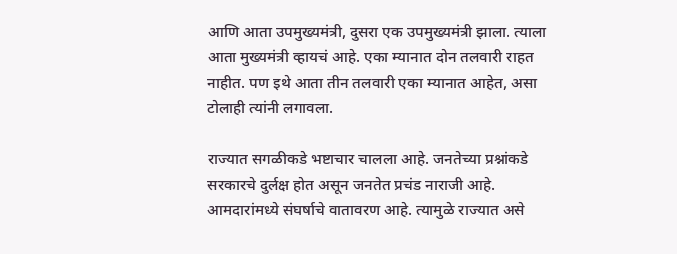आणि आता उपमुख्यमंत्री, दुसरा एक उपमुख्यमंत्री झाला. त्याला आता मुख्यमंत्री व्हायचं आहे. एका म्यानात दोन तलवारी राहत नाहीत. पण इथे आता तीन तलवारी एका म्यानात आहेत, असा टोलाही त्यांनी लगावला.

राज्यात सगळीकडे भष्टाचार चालला आहे. जनतेच्या प्रश्नांकडे सरकारचे दुर्लक्ष होत असून जनतेत प्रचंड नाराजी आहे. आमदारांमध्ये संघर्षाचे वातावरण आहे. त्यामुळे राज्यात असे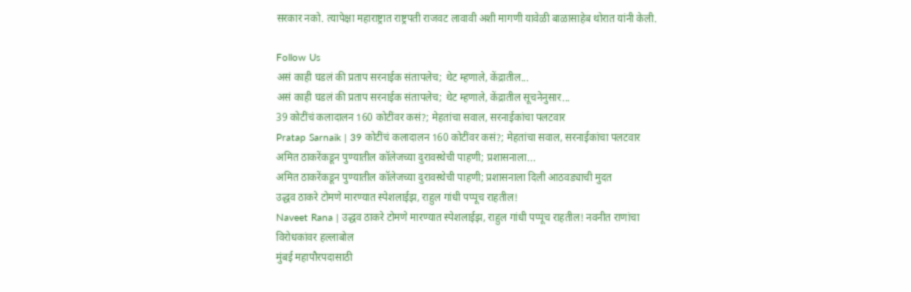सरकार नको. त्यापेक्षा महाराष्ट्रात राष्ट्रपती राजवट लावावी अशी मागणी यावेळी बाळासाहेब थोरात यांनी केली.

Follow Us
असं काही घडलं की प्रताप सरनाईक संतापलेच; थेट म्हणाले, केंद्रातील...
असं काही घडलं की प्रताप सरनाईक संतापलेच; थेट म्हणाले, केंद्रातील सूचनेनुसार...
39 कोटींचं कलादालन 160 कोटींवर कसं?; मेहतांचा सवाल, सरनाईकांचा पलटवार
Pratap Sarnaik | 39 कोटींचं कलादालन 160 कोटींवर कसं?; मेहतांचा सवाल, सरनाईकांचा पलटवार
अमित ठाकरेंकडून पुण्यातील कॉलेजच्या दुरावस्थेची पाहणी; प्रशासनाला...
अमित ठाकरेंकडून पुण्यातील कॉलेजच्या दुरावस्थेची पाहणी; प्रशासनाला दिली आठवड्याची मुदत
उद्धव ठाकरे टोमणे मारण्यात स्पेशलाईझ, राहुल गांधी पप्पूच राहतील!
Naveet Rana | उद्धव ठाकरे टोमणे मारण्यात स्पेशलाईझ, राहुल गांधी पप्पूच राहतील! नवनीत राणांचा विरोधकांवर हल्लाबोल
मुंबई महापौरपदासाठी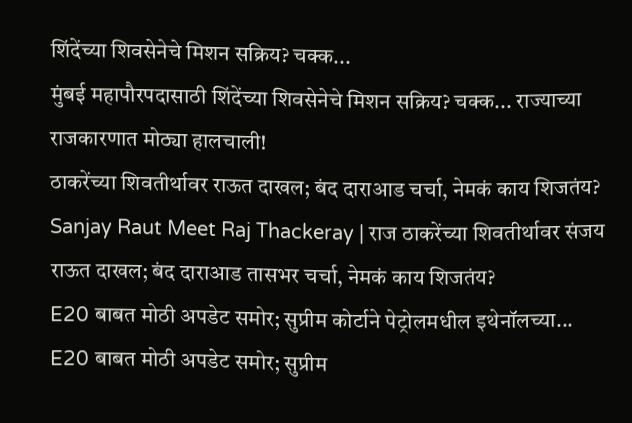शिंदेंच्या शिवसेनेचे मिशन सक्रिय? चक्क...
मुंबई महापौरपदासाठी शिंदेंच्या शिवसेनेचे मिशन सक्रिय? चक्क... राज्याच्या राजकारणात मोठ्या हालचाली!
ठाकरेंच्या शिवतीर्थावर राऊत दाखल; बंद दाराआड चर्चा, नेमकं काय शिजतंय?
Sanjay Raut Meet Raj Thackeray | राज ठाकरेंच्या शिवतीर्थावर संजय राऊत दाखल; बंद दाराआड तासभर चर्चा, नेमकं काय शिजतंय?
E20 बाबत मोठी अपडेट समोर; सुप्रीम कोर्टाने पेट्रोलमधील इथेनॉलच्या...
E20 बाबत मोठी अपडेट समोर; सुप्रीम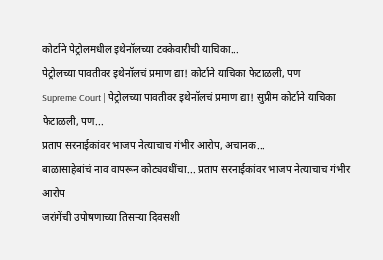कोर्टाने पेट्रोलमधील इथेनॉलच्या टक्केवारीची याचिका...
पेट्रोलच्या पावतीवर इथेनॉलचं प्रमाण द्या! कोर्टाने याचिका फेटाळली, पण
Supreme Court | पेट्रोलच्या पावतीवर इथेनॉलचं प्रमाण द्या! सुप्रीम कोर्टाने याचिका फेटाळली, पण...
प्रताप सरनाईकांवर भाजप नेत्याचाच गंभीर आरोप, अचानक...
बाळासाहेबांचं नाव वापरून कोट्यवधींचा... प्रताप सरनाईकांवर भाजप नेत्याचाच गंभीर आरोप
जरांगेंची उपोषणाच्या तिसऱ्या दिवसशी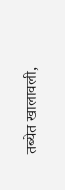तब्येत खालावली,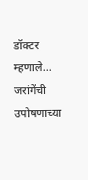डॉक्टर म्हणाले...
जरांगेंची उपोषणाच्या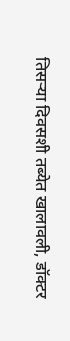तिसऱ्या दिवसशी तब्येत खालावली, डॉक्टर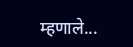म्हणाले...